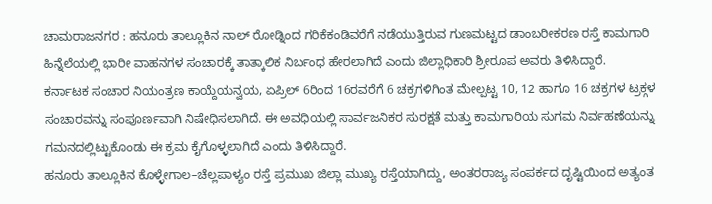ಚಾಮರಾಜನಗರ : ಹನೂರು ತಾಲ್ಲೂಕಿನ ನಾಲ್ ರೋಡ್ನಿಂದ ಗರಿಕೆಕಂಡಿವರೆಗೆ ನಡೆಯುತ್ತಿರುವ ಗುಣಮಟ್ಟದ ಡಾಂಬರೀಕರಣ ರಸ್ತೆ ಕಾಮಗಾರಿ ಹಿನ್ನೆಲೆಯಲ್ಲಿ ಭಾರೀ ವಾಹನಗಳ ಸಂಚಾರಕ್ಕೆ ತಾತ್ಕಾಲಿಕ ನಿರ್ಬಂಧ ಹೇರಲಾಗಿದೆ ಎಂದು ಜಿಲ್ಲಾಧಿಕಾರಿ ಶ್ರೀರೂಪ ಅವರು ತಿಳಿಸಿದ್ದಾರೆ.
ಕರ್ನಾಟಕ ಸಂಚಾರ ನಿಯಂತ್ರಣ ಕಾಯ್ದೆಯನ್ವಯ, ಏಪ್ರಿಲ್ 6ರಿಂದ 16ರವರೆಗೆ 6 ಚಕ್ರಗಳಿಗಿಂತ ಮೇಲ್ಪಟ್ಟ 10, 12 ಹಾಗೂ 16 ಚಕ್ರಗಳ ಟ್ರಕ್ಗಳ ಸಂಚಾರವನ್ನು ಸಂಪೂರ್ಣವಾಗಿ ನಿಷೇಧಿಸಲಾಗಿದೆ. ಈ ಅವಧಿಯಲ್ಲಿ ಸಾರ್ವಜನಿಕರ ಸುರಕ್ಷತೆ ಮತ್ತು ಕಾಮಗಾರಿಯ ಸುಗಮ ನಿರ್ವಹಣೆಯನ್ನು ಗಮನದಲ್ಲಿಟ್ಟುಕೊಂಡು ಈ ಕ್ರಮ ಕೈಗೊಳ್ಳಲಾಗಿದೆ ಎಂದು ತಿಳಿಸಿದ್ದಾರೆ.
ಹನೂರು ತಾಲ್ಲೂಕಿನ ಕೊಳ್ಳೇಗಾಲ–ಚೆಲ್ಲಪಾಳ್ಯಂ ರಸ್ತೆ ಪ್ರಮುಖ ಜಿಲ್ಲಾ ಮುಖ್ಯ ರಸ್ತೆಯಾಗಿದ್ದು, ಅಂತರರಾಜ್ಯ ಸಂಪರ್ಕದ ದೃಷ್ಟಿಯಿಂದ ಅತ್ಯಂತ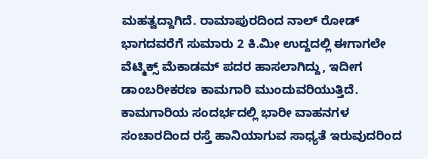ಮಹತ್ವದ್ದಾಗಿದೆ. ರಾಮಾಪುರದಿಂದ ನಾಲ್ ರೋಡ್ ಭಾಗದವರೆಗೆ ಸುಮಾರು 2 ಕಿ.ಮೀ ಉದ್ದದಲ್ಲಿ ಈಗಾಗಲೇ ವೆಟ್ಮಿಕ್ಸ್ ಮೆಕಾಡಮ್ ಪದರ ಹಾಸಲಾಗಿದ್ದು, ಇದೀಗ ಡಾಂಬರೀಕರಣ ಕಾಮಗಾರಿ ಮುಂದುವರಿಯುತ್ತಿದೆ. ಕಾಮಗಾರಿಯ ಸಂದರ್ಭದಲ್ಲಿ ಭಾರೀ ವಾಹನಗಳ ಸಂಚಾರದಿಂದ ರಸ್ತೆ ಹಾನಿಯಾಗುವ ಸಾಧ್ಯತೆ ಇರುವುದರಿಂದ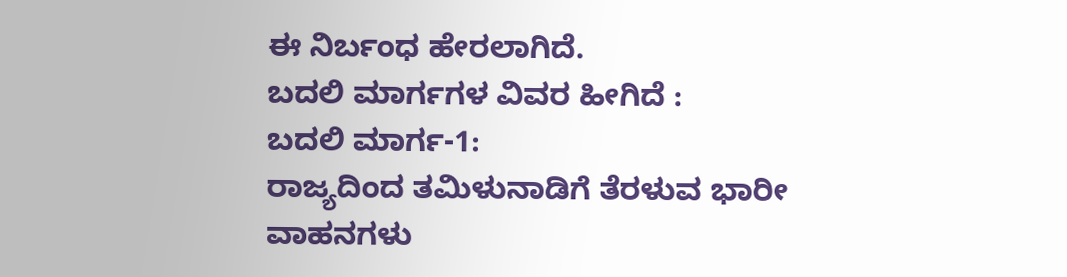ಈ ನಿರ್ಬಂಧ ಹೇರಲಾಗಿದೆ.
ಬದಲಿ ಮಾರ್ಗಗಳ ವಿವರ ಹೀಗಿದೆ :
ಬದಲಿ ಮಾರ್ಗ-1:
ರಾಜ್ಯದಿಂದ ತಮಿಳುನಾಡಿಗೆ ತೆರಳುವ ಭಾರೀ ವಾಹನಗಳು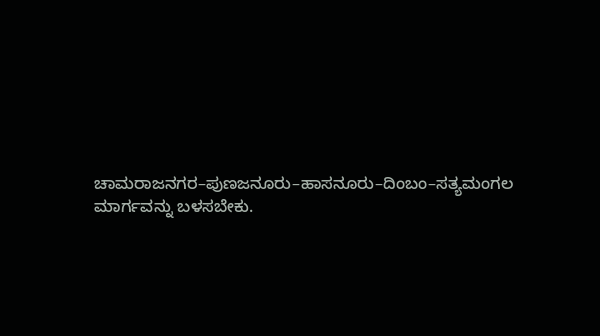ಚಾಮರಾಜನಗರ–ಪುಣಜನೂರು–ಹಾಸನೂರು–ದಿಂಬಂ–ಸತ್ಯಮಂಗಲ ಮಾರ್ಗವನ್ನು ಬಳಸಬೇಕು.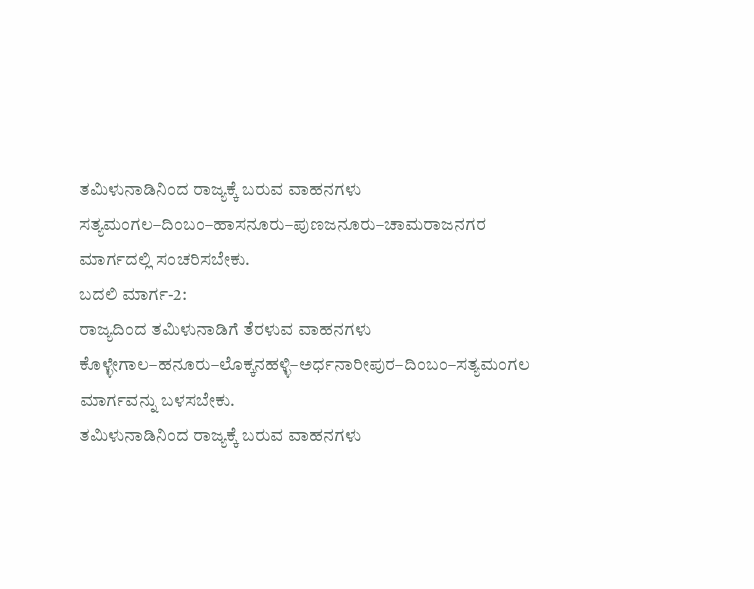ತಮಿಳುನಾಡಿನಿಂದ ರಾಜ್ಯಕ್ಕೆ ಬರುವ ವಾಹನಗಳು ಸತ್ಯಮಂಗಲ–ದಿಂಬಂ–ಹಾಸನೂರು–ಪುಣಜನೂರು–ಚಾಮರಾಜನಗರ ಮಾರ್ಗದಲ್ಲಿ ಸಂಚರಿಸಬೇಕು.
ಬದಲಿ ಮಾರ್ಗ-2:
ರಾಜ್ಯದಿಂದ ತಮಿಳುನಾಡಿಗೆ ತೆರಳುವ ವಾಹನಗಳು ಕೊಳ್ಳೇಗಾಲ–ಹನೂರು–ಲೊಕ್ಕನಹಳ್ಳಿ–ಅರ್ಧನಾರೀಪುರ–ದಿಂಬಂ–ಸತ್ಯಮಂಗಲ ಮಾರ್ಗವನ್ನು ಬಳಸಬೇಕು.
ತಮಿಳುನಾಡಿನಿಂದ ರಾಜ್ಯಕ್ಕೆ ಬರುವ ವಾಹನಗಳು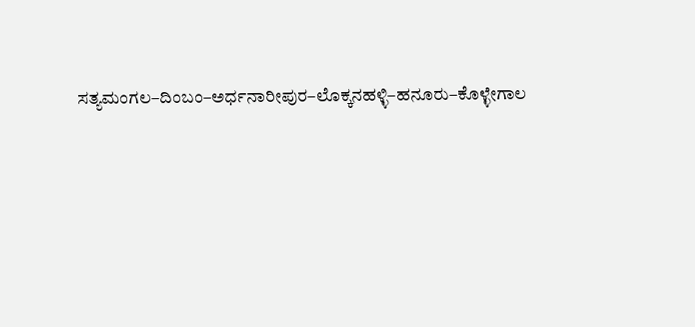ಸತ್ಯಮಂಗಲ–ದಿಂಬಂ–ಅರ್ಧನಾರೀಪುರ–ಲೊಕ್ಕನಹಳ್ಳಿ–ಹನೂರು–ಕೊಳ್ಳೇಗಾಲ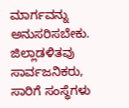ಮಾರ್ಗವನ್ನು ಅನುಸರಿಸಬೇಕು.
ಜಿಲ್ಲಾಡಳಿತವು ಸಾರ್ವಜನಿಕರು, ಸಾರಿಗೆ ಸಂಸ್ಥೆಗಳು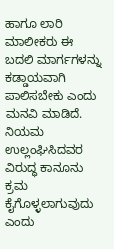ಹಾಗೂ ಲಾರಿ ಮಾಲೀಕರು ಈ ಬದಲಿ ಮಾರ್ಗಗಳನ್ನು ಕಡ್ಡಾಯವಾಗಿ ಪಾಲಿಸಬೇಕು ಎಂದು ಮನವಿ ಮಾಡಿದೆ. ನಿಯಮ ಉಲ್ಲಂಘಿಸಿದವರ ವಿರುದ್ಧ ಕಾನೂನು ಕ್ರಮ ಕೈಗೊಳ್ಳಲಾಗುವುದು ಎಂದು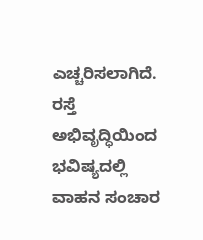ಎಚ್ಚರಿಸಲಾಗಿದೆ.
ರಸ್ತೆ ಅಭಿವೃದ್ಧಿಯಿಂದ ಭವಿಷ್ಯದಲ್ಲಿ ವಾಹನ ಸಂಚಾರ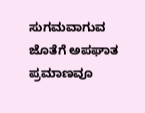ಸುಗಮವಾಗುವ ಜೊತೆಗೆ ಅಪಘಾತ ಪ್ರಮಾಣವೂ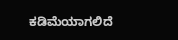ಕಡಿಮೆಯಾಗಲಿದೆ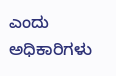ಎಂದು ಅಧಿಕಾರಿಗಳು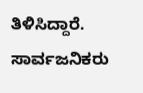ತಿಳಿಸಿದ್ದಾರೆ. ಸಾರ್ವಜನಿಕರು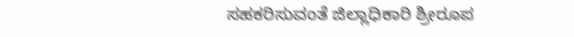ಸಹಕರಿಸುವಂತೆ ಜಿಲ್ಲಾಧಿಕಾರಿ ಶ್ರೀರೂಪ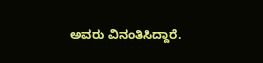ಅವರು ವಿನಂತಿಸಿದ್ದಾರೆ.